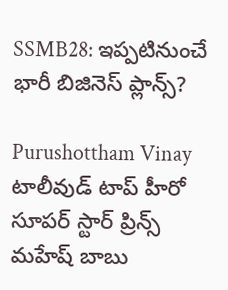SSMB28: ఇప్పటినుంచే భారీ బిజినెస్ ప్లాన్స్?

Purushottham Vinay
టాలీవుడ్ టాప్ హీరో సూపర్ స్టార్ ప్రిన్స్ మహేష్ బాబు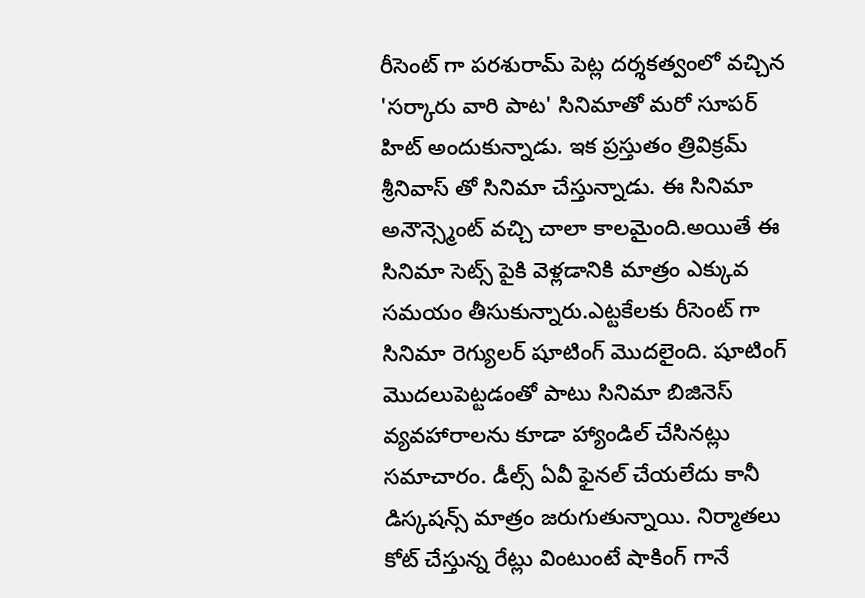రీసెంట్ గా పరశురామ్ పెట్ల దర్శకత్వంలో వచ్చిన 'సర్కారు వారి పాట' సినిమాతో మరో సూపర్ హిట్ అందుకున్నాడు. ఇక ప్రస్తుతం త్రివిక్రమ్ శ్రీనివాస్ తో సినిమా చేస్తున్నాడు. ఈ సినిమా అనౌన్స్మెంట్ వచ్చి చాలా కాలమైంది.అయితే ఈ సినిమా సెట్స్ పైకి వెళ్లడానికి మాత్రం ఎక్కువ సమయం తీసుకున్నారు.ఎట్టకేలకు రీసెంట్ గా సినిమా రెగ్యులర్ షూటింగ్ మొదలైంది. షూటింగ్ మొదలుపెట్టడంతో పాటు సినిమా బిజినెస్ వ్యవహారాలను కూడా హ్యాండిల్ చేసినట్లు సమాచారం. డీల్స్ ఏవీ ఫైనల్ చేయలేదు కానీ డిస్కషన్స్ మాత్రం జరుగుతున్నాయి. నిర్మాతలు కోట్ చేస్తున్న రేట్లు వింటుంటే షాకింగ్ గానే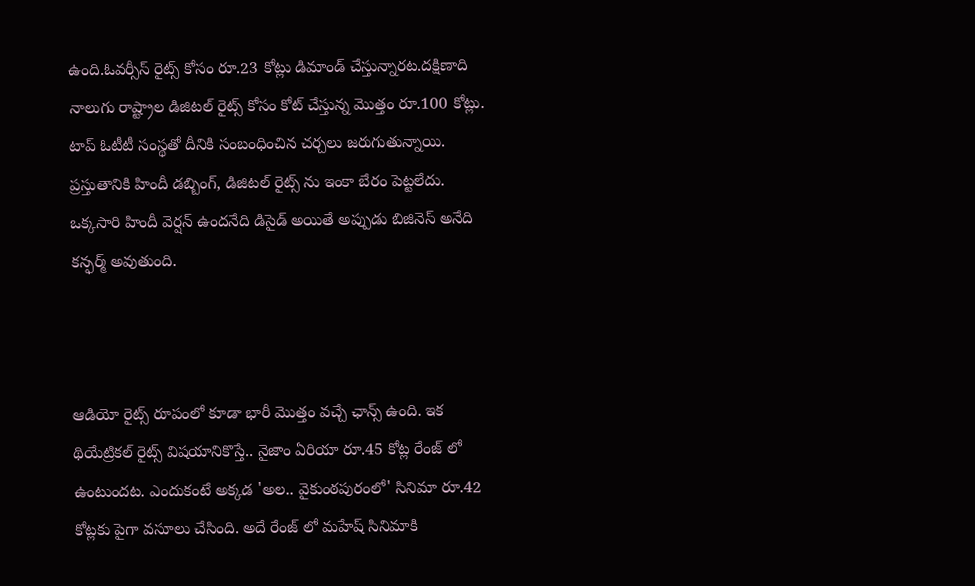ఉంది.ఓవర్సీస్ రైట్స్ కోసం రూ.23 కోట్లు డిమాండ్ చేస్తున్నారట.దక్షిణాది నాలుగు రాష్ట్రాల డిజిటల్ రైట్స్ కోసం కోట్ చేస్తున్న మొత్తం రూ.100 కోట్లు. టాప్ ఓటీటీ సంస్థతో దీనికి సంబంధించిన చర్చలు జరుగుతున్నాయి. ప్రస్తుతానికి హిందీ డబ్బింగ్, డిజిటల్ రైట్స్ ను ఇంకా బేరం పెట్టలేదు. ఒక్కసారి హిందీ వెర్షన్ ఉందనేది డిసైడ్ అయితే అప్పుడు బిజినెస్ అనేది కన్ఫర్మ్ అవుతుంది.



ఆడియో రైట్స్ రూపంలో కూడా భారీ మొత్తం వచ్చే ఛాన్స్ ఉంది. ఇక థియేట్రికల్ రైట్స్ విషయానికొస్తే.. నైజాం ఏరియా రూ.45 కోట్ల రేంజ్ లో ఉంటుందట. ఎందుకంటే అక్కడ 'అల.. వైకుంఠపురంలో' సినిమా రూ.42 కోట్లకు పైగా వసూలు చేసింది. అదే రేంజ్ లో మహేష్ సినిమాకి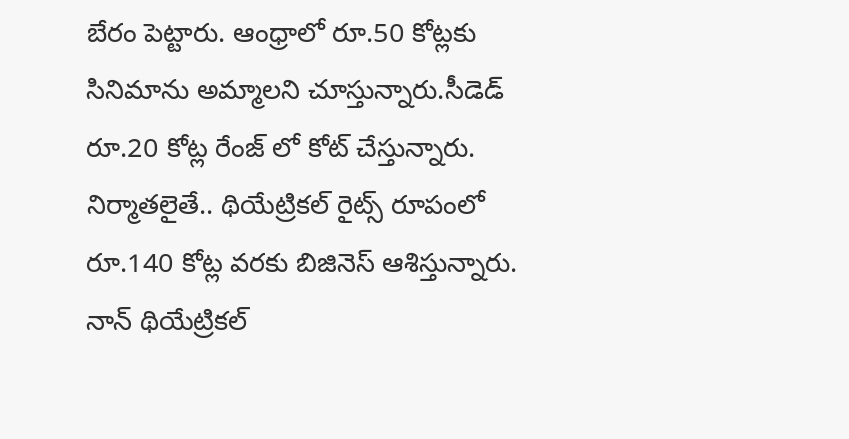బేరం పెట్టారు. ఆంధ్రాలో రూ.50 కోట్లకు సినిమాను అమ్మాలని చూస్తున్నారు.సీడెడ్ రూ.20 కోట్ల రేంజ్ లో కోట్ చేస్తున్నారు. నిర్మాతలైతే.. థియేట్రికల్ రైట్స్ రూపంలో రూ.140 కోట్ల వరకు బిజినెస్ ఆశిస్తున్నారు. నాన్ థియేట్రికల్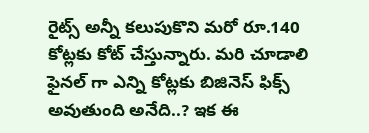రైట్స్ అన్నీ కలుపుకొని మరో రూ.140 కోట్లకు కోట్ చేస్తున్నారు. మరి చూడాలి ఫైనల్ గా ఎన్ని కోట్లకు బిజినెస్ ఫిక్స్ అవుతుంది అనేది..? ఇక ఈ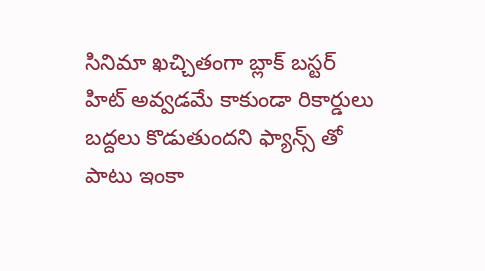సినిమా ఖచ్చితంగా బ్లాక్ బస్టర్ హిట్ అవ్వడమే కాకుండా రికార్డులు బద్దలు కొడుతుందని ఫ్యాన్స్ తో పాటు ఇంకా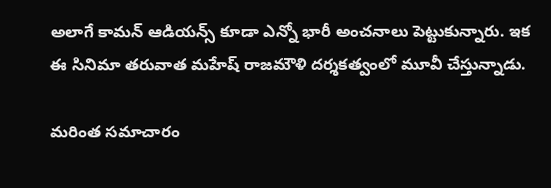అలాగే కామన్ ఆడియన్స్ కూడా ఎన్నో భారీ అంచనాలు పెట్టుకున్నారు. ఇక ఈ సినిమా తరువాత మహేష్ రాజమౌళి దర్శకత్వంలో మూవీ చేస్తున్నాడు.

మరింత సమాచారం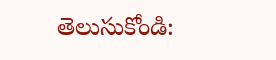తెలుసుకోండి: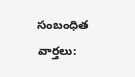సంబంధిత వార్తలు: